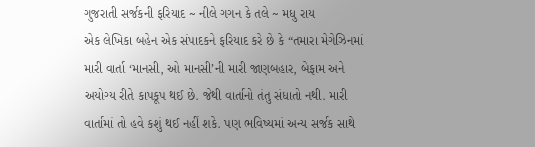ગુજરાતી સર્જકની ફરિયાદ ~ નીલે ગગન કે તલે ~ મધુ રાય
એક લેખિકા બહેન એક સંપાદકને ફરિયાદ કરે છે કે “તમારા મેગેઝિનમાં મારી વાર્તા ‘માનસી, ઓ માનસી’ની મારી જાણબહાર, બેફામ અને અયોગ્ય રીતે કાપકૂપ થઈ છે. જેથી વાર્તાનો તંતુ સંધાતો નથી. મારી વાર્તામાં તો હવે કશું થઈ નહીં શકે. પણ ભવિષ્યમાં અન્ય સર્જક સાથે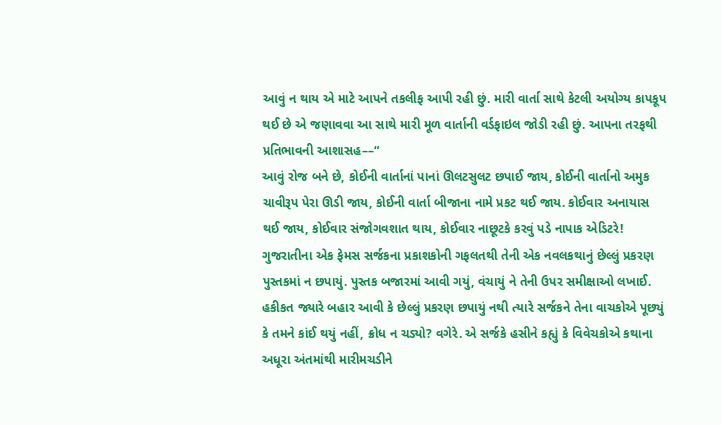આવું ન થાય એ માટે આપને તકલીફ આપી રહી છું. મારી વાર્તા સાથે કેટલી અયોગ્ય કાપકૂપ થઈ છે એ જણાવવા આ સાથે મારી મૂળ વાર્તાની વર્ડફાઇલ જોડી રહી છું. આપના તરફથી પ્રતિભાવની આશાસહ––“
આવું રોજ બને છે, કોઈની વાર્તાનાં પાનાં ઊલટસુલટ છપાઈ જાય, કોઈની વાર્તાનો અમુક ચાવીરૂપ પેરા ઊડી જાય, કોઈની વાર્તા બીજાના નામે પ્રકટ થઈ જાય. કોઈવાર અનાયાસ થઈ જાય, કોઈવાર સંજોગવશાત થાય, કોઈવાર નાછૂટકે કરવું પડે નાપાક એડિટરે!
ગુજરાતીના એક ફેમસ સર્જકના પ્રકાશકોની ગફલતથી તેની એક નવલકથાનું છેલ્લું પ્રકરણ પુસ્તકમાં ન છપાયું. પુસ્તક બજારમાં આવી ગયું, વંચાયું ને તેની ઉપર સમીક્ષાઓ લખાઈ. હકીકત જ્યારે બહાર આવી કે છેલ્લું પ્રકરણ છપાયું નથી ત્યારે સર્જકને તેના વાચકોએ પૂછ્યું કે તમને કાંઈ થયું નહીં, ક્રોધ ન ચડ્યો? વગેરે. એ સર્જકે હસીને કહ્યું કે વિવેચકોએ કથાના અધૂરા અંતમાંથી મારીમચડીને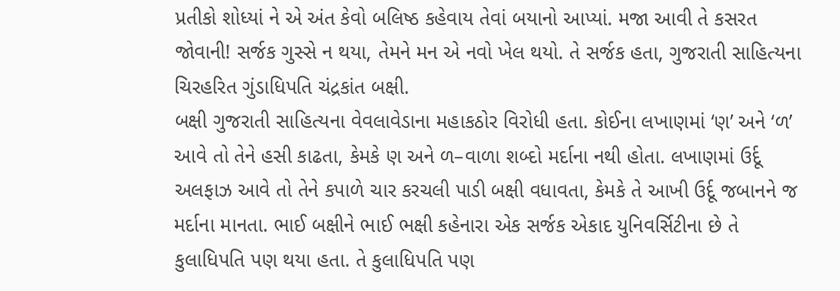પ્રતીકો શોધ્યાં ને એ અંત કેવો બલિષ્ઠ કહેવાય તેવાં બયાનો આપ્યાં. મજા આવી તે કસરત જોવાની! સર્જક ગુસ્સે ન થયા, તેમને મન એ નવો ખેલ થયો. તે સર્જક હતા, ગુજરાતી સાહિત્યના ચિરહરિત ગુંડાધિપતિ ચંદ્રકાંત બક્ષી.
બક્ષી ગુજરાતી સાહિત્યના વેવલાવેડાના મહાકઠોર વિરોધી હતા. કોઈના લખાણમાં ‘ણ’ અને ‘ળ’ આવે તો તેને હસી કાઢતા, કેમકે ણ અને ળ–વાળા શબ્દો મર્દાના નથી હોતા. લખાણમાં ઉર્દૂ અલફાઝ આવે તો તેને કપાળે ચાર કરચલી પાડી બક્ષી વધાવતા, કેમકે તે આખી ઉર્દૂ જબાનને જ મર્દાના માનતા. ભાઈ બક્ષીને ભાઈ ભક્ષી કહેનારા એક સર્જક એકાદ યુનિવર્સિટીના છે તે કુલાધિપતિ પણ થયા હતા. તે કુલાધિપતિ પણ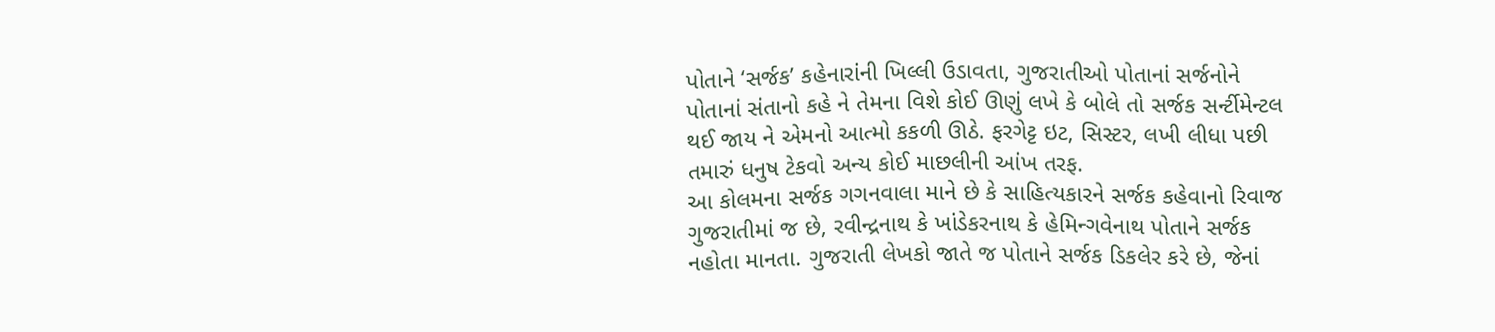પોતાને ‘સર્જક’ કહેનારાંની ખિલ્લી ઉડાવતા, ગુજરાતીઓ પોતાનાં સર્જનોને પોતાનાં સંતાનો કહે ને તેમના વિશે કોઈ ઊણું લખે કે બોલે તો સર્જક સર્ન્ટીમેન્ટલ થઈ જાય ને એમનો આત્મો કકળી ઊઠે. ફરગેટ્ટ ઇટ, સિસ્ટર, લખી લીધા પછી તમારું ધનુષ ટેકવો અન્ય કોઈ માછલીની આંખ તરફ.
આ કોલમના સર્જક ગગનવાલા માને છે કે સાહિત્યકારને સર્જક કહેવાનો રિવાજ ગુજરાતીમાં જ છે, રવીન્દ્રનાથ કે ખાંડેકરનાથ કે હેમિન્ગવેનાથ પોતાને સર્જક નહોતા માનતા. ગુજરાતી લેખકો જાતે જ પોતાને સર્જક ડિકલેર કરે છે, જેનાં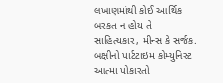લખાણમાંથી કોઈ આર્થિક બરકત ન હોય તે સાહિત્યકાર, મીન્સ કે સર્જક. બક્ષીનો પાર્ટટાઇમ કોમ્યુનિસ્ટ આત્મા પોકારતો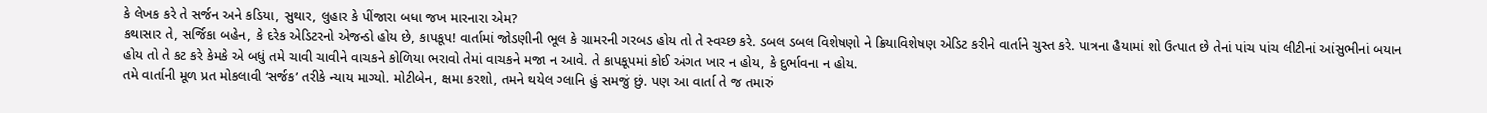કે લેખક કરે તે સર્જન અને કડિયા, સુથાર, લુહાર કે પીંજારા બધા જખ મારનારા એમ?
કથાસાર તે, સર્જિકા બહેન, કે દરેક એડિટરનો એજન્ડો હોય છે, કાપકૂપ! વાર્તામાં જોડણીની ભૂલ કે ગ્રામરની ગરબડ હોય તો તે સ્વચ્છ કરે. ડબલ ડબલ વિશેષણો ને ક્રિયાવિશેષણ એડિટ કરીને વાર્તાને ચુસ્ત કરે. પાત્રના હૈયામાં શો ઉત્પાત છે તેનાં પાંચ પાંચ લીટીનાં આંસુભીનાં બયાન હોય તો તે કટ કરે કેમકે એ બધું તમે ચાવી ચાવીને વાચકને કોળિયા ભરાવો તેમાં વાચકને મજા ન આવે. તે કાપકૂપમાં કોઈ અંગત ખાર ન હોય, કે દુર્ભાવના ન હોય.
તમે વાર્તાની મૂળ પ્રત મોકલાવી ‘સર્જક’ તરીકે ન્યાય માગ્યો. મોટીબેન, ક્ષમા કરશો, તમને થયેલ ગ્લાનિ હું સમજું છું. પણ આ વાર્તા તે જ તમારું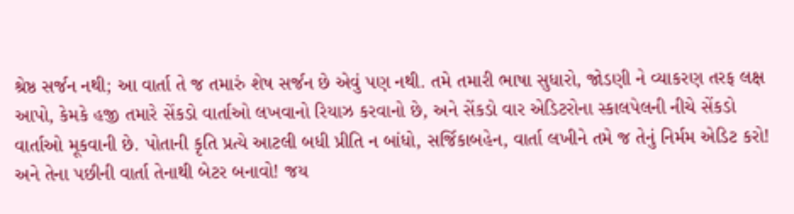શ્રેષ્ઠ સર્જન નથી; આ વાર્તા તે જ તમારું શેષ સર્જન છે એવું પણ નથી. તમે તમારી ભાષા સુધારો, જોડણી ને વ્યાકરણ તરફ લક્ષ આપો, કેમકે હજી તમારે સેંકડો વાર્તાઓ લખવાનો રિયાઝ કરવાનો છે, અને સેંકડો વાર એડિટરોના સ્કાલપેલની નીચે સેંકડો વાર્તાઓ મૂકવાની છે. પોતાની કૃતિ પ્રત્યે આટલી બધી પ્રીતિ ન બાંધો, સર્જિકાબહેન, વાર્તા લખીને તમે જ તેનું નિર્મમ એડિટ કરો! અને તેના પછીની વાર્તા તેનાથી બેટર બનાવો! જય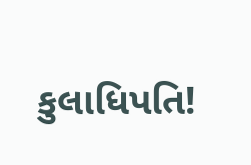કુલાધિપતિ!